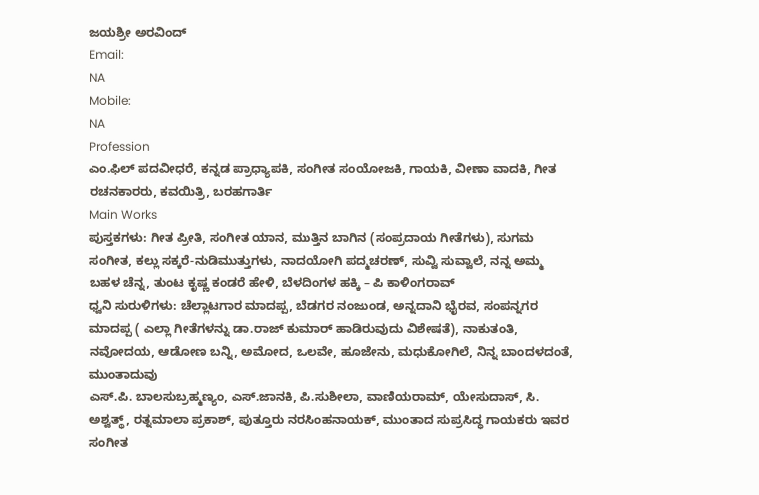ಜಯಶ್ರೀ ಅರವಿಂದ್
Email:
NA
Mobile:
NA
Profession
ಎಂ.ಫಿಲ್ ಪದವೀಧರೆ, ಕನ್ನಡ ಪ್ರಾಧ್ಯಾಪಕಿ, ಸಂಗೀತ ಸಂಯೋಜಕಿ, ಗಾಯಕಿ, ವೀಣಾ ವಾದಕಿ, ಗೀತ ರಚನಕಾರರು, ಕವಯಿತ್ರಿ, ಬರಹಗಾರ್ತಿ
Main Works
ಪುಸ್ತಕಗಳು: ಗೀತ ಪ್ರೀತಿ, ಸಂಗೀತ ಯಾನ, ಮುತ್ತಿನ ಬಾಗಿನ (ಸಂಪ್ರದಾಯ ಗೀತೆಗಳು), ಸುಗಮ ಸಂಗೀತ, ಕಲ್ಲು ಸಕ್ಕರೆ-ನುಡಿಮುತ್ತುಗಳು, ನಾದಯೋಗಿ ಪದ್ಮಚರಣ್, ಸುವ್ವಿ ಸುವ್ವಾಲೆ, ನನ್ನ ಅಮ್ಮ ಬಹಳ ಚೆನ್ನ, ತುಂಟ ಕೃಷ್ಣ ಕಂಡರೆ ಹೇಳಿ, ಬೆಳದಿಂಗಳ ಹಕ್ಕಿ – ಪಿ ಕಾಳಿಂಗರಾವ್
ಧ್ವನಿ ಸುರುಳಿಗಳು: ಚೆಲ್ಲಾಟಗಾರ ಮಾದಪ್ಪ, ಬೆಡಗರ ನಂಜುಂಡ, ಅನ್ನದಾನಿ ಭೈರವ, ಸಂಪನ್ನಗರ ಮಾದಪ್ಪ ( ಎಲ್ಲಾ ಗೀತೆಗಳನ್ನು ಡಾ.ರಾಜ್ ಕುಮಾರ್ ಹಾಡಿರುವುದು ವಿಶೇಷತೆ), ನಾಕುತಂತಿ, ನವೋದಯ, ಆಡೋಣ ಬನ್ನಿ, ಅಮೋದ, ಒಲವೇ, ಹೂಜೇನು, ಮಧುಕೋಗಿಲೆ, ನಿನ್ನ ಬಾಂದಳದಂತೆ, ಮುಂತಾದುವು
ಎಸ್.ಪಿ. ಬಾಲಸುಬ್ರಹ್ಮಣ್ಯಂ, ಎಸ್.ಜಾನಕಿ, ಪಿ.ಸುಶೀಲಾ, ವಾಣಿಯರಾಮ್, ಯೇಸುದಾಸ್, ಸಿ. ಅಶ್ವತ್ಥ್, ರತ್ನಮಾಲಾ ಪ್ರಕಾಶ್, ಪುತ್ತೂರು ನರಸಿಂಹನಾಯಕ್, ಮುಂತಾದ ಸುಪ್ರಸಿದ್ಧ ಗಾಯಕರು ಇವರ ಸಂಗೀತ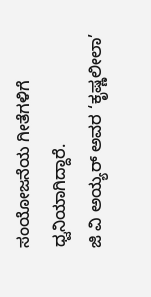ಸಂಯೋಜನೆಯ ಗೀತೆಗಳಿಗೆ ಧ್ವನಿಯಾಗಿದ್ದಾರೆ.
ಜಿ ವಿ ಅಯ್ಯರ್ ಅವರ ‘ಕೃಷ್ಣಲೀಲಾ’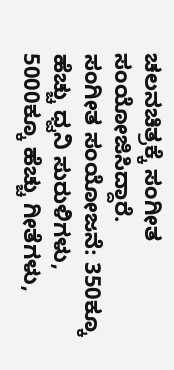ಚಲನಚಿತ್ರಕ್ಕೆ ಸಂಗೀತ ಸಂಯೋಜಿಸಿದ್ದಾರೆ.
ಸಂಗೀತ ಸಂಯೋಜನೆ: 350ಕ್ಕೂ ಹೆಚ್ಚು ಧ್ವನಿ ಸುರುಳಿಗಳು, 5000ಕ್ಕೂ ಹೆಚ್ಚು ಗೀತೆಗಳು,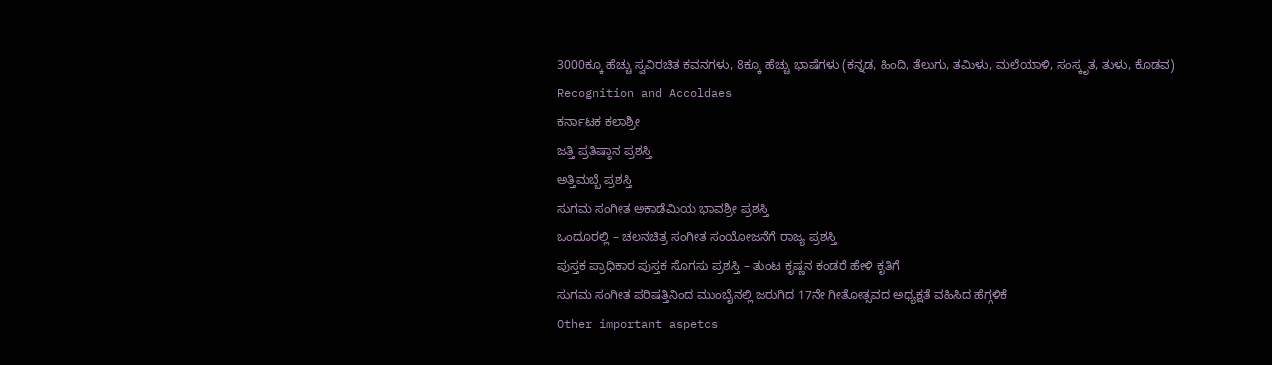3000ಕ್ಕೂ ಹೆಚ್ಚು ಸ್ವವಿರಚಿತ ಕವನಗಳು, 8ಕ್ಕೂ ಹೆಚ್ಚು ಭಾಷೆಗಳು (ಕನ್ನಡ, ಹಿಂದಿ, ತೆಲುಗು, ತಮಿಳು, ಮಲೆಯಾಳಿ, ಸಂಸ್ಕೃತ, ತುಳು, ಕೊಡವ)
Recognition and Accoldaes
ಕರ್ನಾಟಕ ಕಲಾಶ್ರೀ
ಜತ್ತಿ ಪ್ರತಿಷ್ಠಾನ ಪ್ರಶಸ್ತಿ
ಅತ್ತಿಮಬ್ಬೆ ಪ್ರಶಸ್ತಿ
ಸುಗಮ ಸಂಗೀತ ಅಕಾಡೆಮಿಯ ಭಾವಶ್ರೀ ಪ್ರಶಸ್ತಿ
ಒಂದೂರಲ್ಲಿ – ಚಲನಚಿತ್ರ ಸಂಗೀತ ಸಂಯೋಜನೆಗೆ ರಾಜ್ಯ ಪ್ರಶಸ್ತಿ
ಪುಸ್ತಕ ಪ್ರಾಧಿಕಾರ ಪುಸ್ತಕ ಸೊಗಸು ಪ್ರಶಸ್ತಿ – ತುಂಟ ಕೃಷ್ಣನ ಕಂಡರೆ ಹೇಳಿ ಕೃತಿಗೆ
ಸುಗಮ ಸಂಗೀತ ಪರಿಷತ್ತಿನಿಂದ ಮುಂಬೈನಲ್ಲಿ ಜರುಗಿದ 17ನೇ ಗೀತೋತ್ಸವದ ಅಧ್ಯಕ್ಷತೆ ವಹಿಸಿದ ಹೆಗ್ಗಳಿಕೆ
Other important aspetcs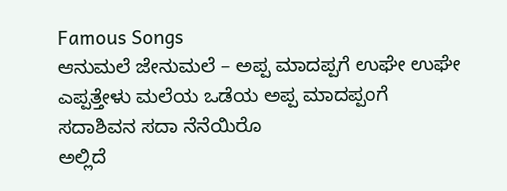Famous Songs
ಆನುಮಲೆ ಜೇನುಮಲೆ – ಅಪ್ಪ ಮಾದಪ್ಪಗೆ ಉಘೇ ಉಘೇ
ಎಪ್ಪತ್ತೇಳು ಮಲೆಯ ಒಡೆಯ ಅಪ್ಪ ಮಾದಪ್ಪಂಗೆ
ಸದಾಶಿವನ ಸದಾ ನೆನೆಯಿರೊ
ಅಲ್ಲಿದೆ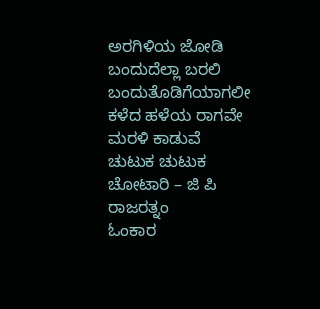ಅರಗಿಳಿಯ ಜೋಡಿ
ಬಂದುದೆಲ್ಲಾ ಬರಲಿ ಬಂದುತೊಡಿಗೆಯಾಗಲೀ
ಕಳೆದ ಹಳೆಯ ರಾಗವೇ ಮರಳಿ ಕಾಡುವೆ
ಚುಟುಕ ಚುಟುಕ ಚೋಟಾರಿ – ಜಿ ಪಿ ರಾಜರತ್ನಂ
ಓಂಕಾರ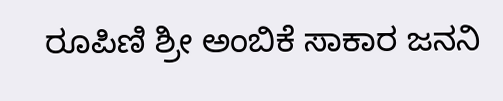ರೂಪಿಣಿ ಶ್ರೀ ಅಂಬಿಕೆ ಸಾಕಾರ ಜನನಿ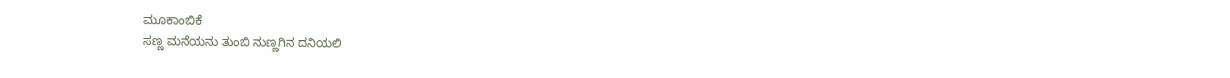ಮೂಕಾಂಬಿಕೆ
ಸಣ್ಣ ಮನೆಯನು ತುಂಬಿ ನುಣ್ಣಗಿನ ದನಿಯಲಿ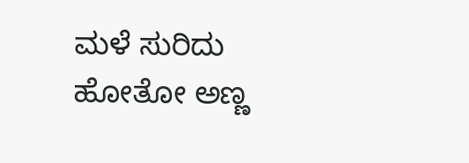ಮಳೆ ಸುರಿದು ಹೋತೋ ಅಣ್ಣ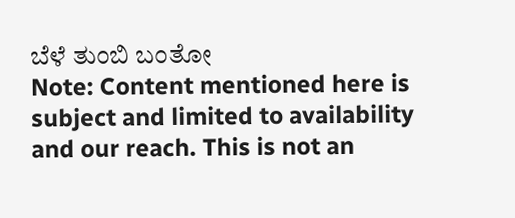ಬೆಳೆ ತುಂಬಿ ಬಂತೋ
Note: Content mentioned here is subject and limited to availability and our reach. This is not an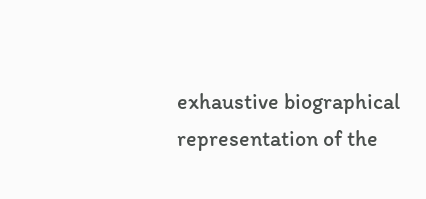exhaustive biographical representation of the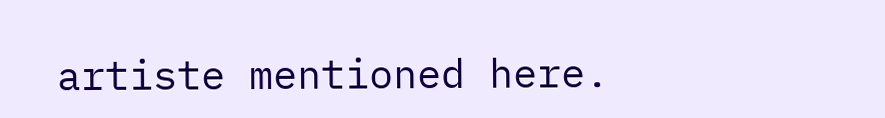artiste mentioned here.